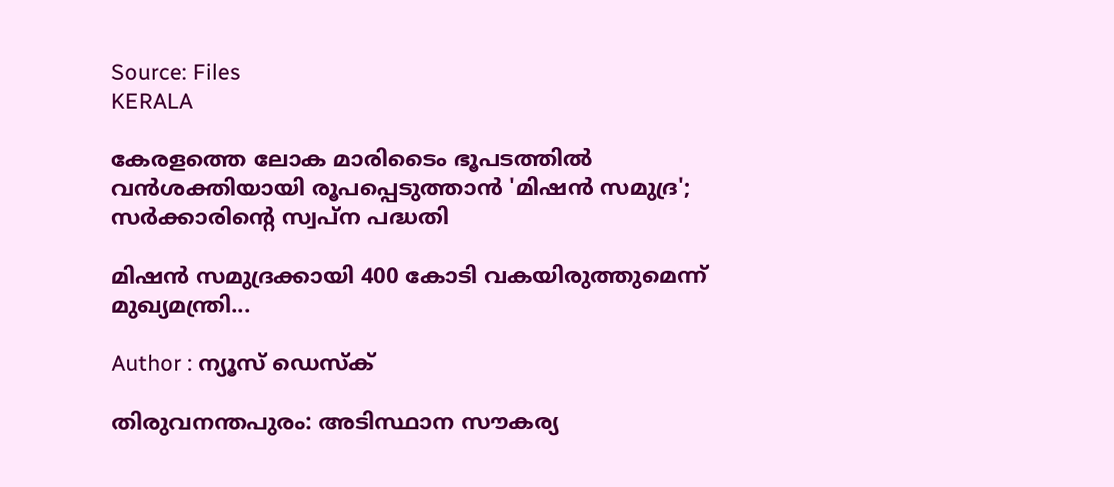Source: Files
KERALA

കേരളത്തെ ലോക മാരിടൈം ഭൂപടത്തിൽ വൻശക്തിയായി രൂപപ്പെടുത്താൻ 'മിഷൻ സമുദ്ര'; സർക്കാരിൻ്റെ സ്വപ്ന പദ്ധതി

മിഷൻ സമുദ്രക്കായി 400 കോടി വകയിരുത്തുമെന്ന് മുഖ്യമന്ത്രി...

Author : ന്യൂസ് ഡെസ്ക്

തിരുവനന്തപുരം: അടിസ്ഥാന സൗകര്യ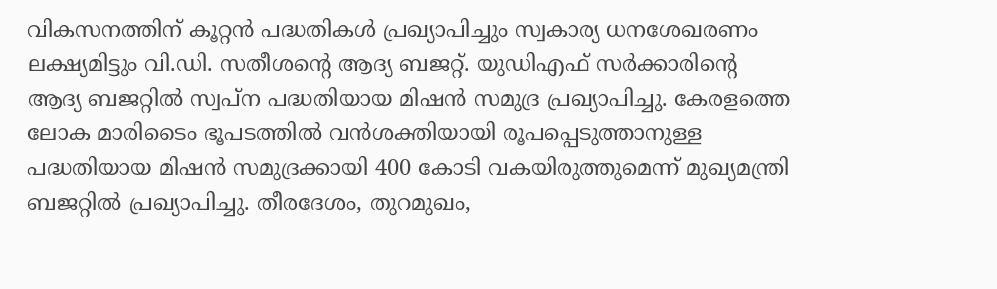വികസനത്തിന് കൂറ്റൻ പദ്ധതികൾ പ്രഖ്യാപിച്ചും സ്വകാര്യ ധനശേഖരണം ലക്ഷ്യമിട്ടും വി.ഡി. സതീശൻ്റെ ആദ്യ ബജറ്റ്. യുഡിഎഫ് സർക്കാരിൻ്റെ ആദ്യ ബജറ്റിൽ സ്വപ്ന പദ്ധതിയായ മിഷൻ സമുദ്ര പ്രഖ്യാപിച്ചു. കേരളത്തെ ലോക മാരിടൈം ഭൂപടത്തിൽ വൻശക്തിയായി രൂപപ്പെടുത്താനുള്ള പദ്ധതിയായ മിഷൻ സമുദ്രക്കായി 400 കോടി വകയിരുത്തുമെന്ന് മുഖ്യമന്ത്രി ബജറ്റിൽ പ്രഖ്യാപിച്ചു. തീരദേശം, തുറമുഖം,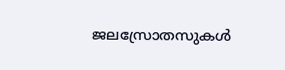ജലസ്രോതസുകൾ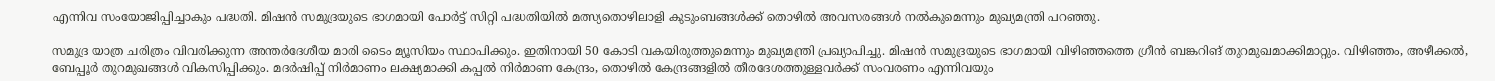എന്നിവ സംയോജിപ്പിച്ചാകും പദ്ധതി. മിഷൻ സമുദ്രയുടെ ഭാഗമായി പോർട്ട് സിറ്റി പദ്ധതിയിൽ മത്സ്യതൊഴിലാളി കുടുംബങ്ങൾക്ക് തൊഴിൽ അവസരങ്ങൾ നൽകുമെന്നും മുഖ്യമന്ത്രി പറഞ്ഞു.

സമുദ്ര യാത്ര ചരിത്രം വിവരിക്കുന്ന അന്തർദേശീയ മാരി ടൈം മ്യൂസിയം സ്ഥാപിക്കും. ഇതിനായി 50 കോടി വകയിരുത്തുമെന്നും മുഖ്യമന്ത്രി പ്രഖ്യാപിച്ചു. മിഷൻ സമുദ്രയുടെ ഭാഗമായി വിഴിഞ്ഞത്തെ ഗ്രീൻ ബങ്കറിങ് തുറമുഖമാക്കിമാറ്റും. വിഴിഞ്ഞം, അഴീക്കൽ, ബേപ്പൂർ തുറമുഖങ്ങൾ വികസിപ്പിക്കും. മദർഷിപ്പ് നിർമാണം ലക്ഷ്യമാക്കി കപ്പൽ നിർമാണ കേന്ദ്രം, തൊഴിൽ കേന്ദ്രങ്ങളിൽ തീരദേശത്തുള്ളവർക്ക് സംവരണം എന്നിവയും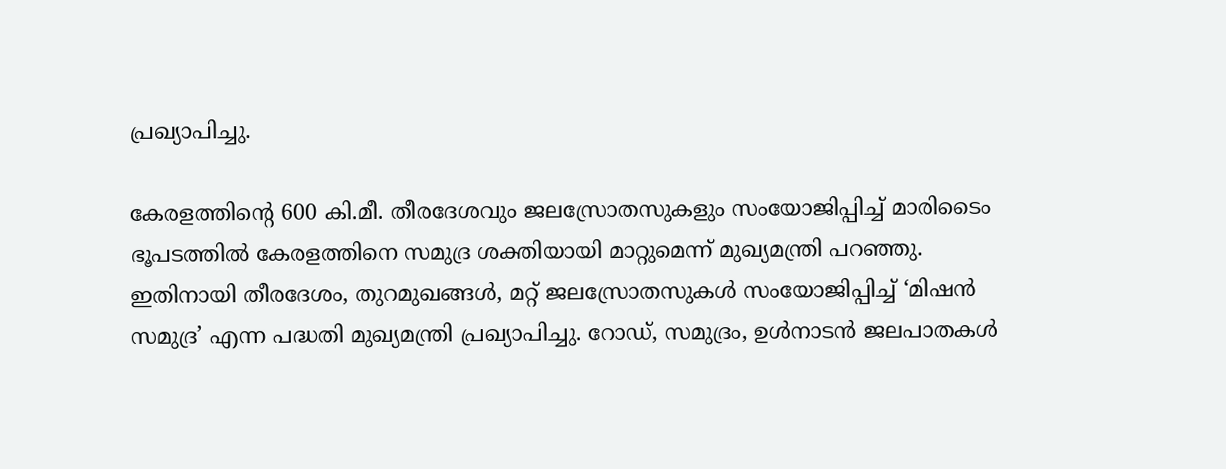പ്രഖ്യാപിച്ചു.

കേരളത്തിന്റെ 600 കി.മീ. തീരദേശവും ജലസ്രോതസുകളും സംയോജിപ്പിച്ച് മാരിടൈം ഭൂപടത്തിൽ കേരളത്തിനെ സമുദ്ര ശക്തിയായി മാറ്റുമെന്ന് മുഖ്യമന്ത്രി പറഞ്ഞു. ഇതിനായി തീരദേശം, തുറമുഖങ്ങൾ, മറ്റ് ജലസ്രോതസുകൾ സംയോജിപ്പിച്ച് ‘മിഷൻ സമുദ്ര’ എന്ന പദ്ധതി മുഖ്യമന്ത്രി പ്രഖ്യാപിച്ചു. റോഡ്, സമുദ്രം, ഉൾനാടൻ ജലപാതകൾ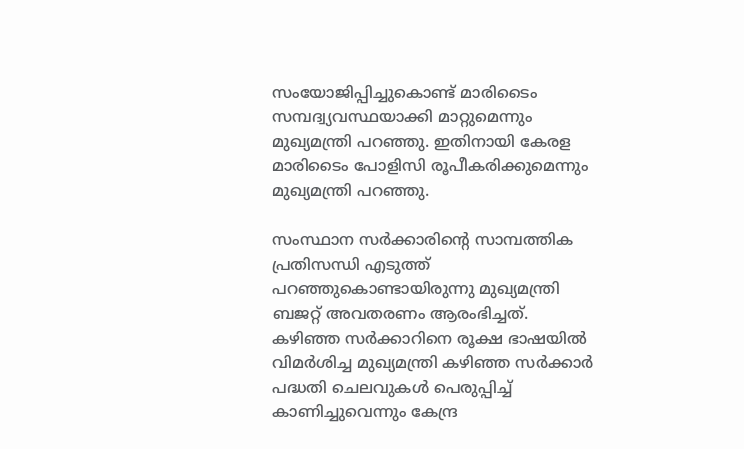സംയോജിപ്പിച്ചുകൊണ്ട് മാരിടൈം സമ്പദ്വ്യവസ്ഥയാക്കി മാറ്റുമെന്നും മുഖ്യമന്ത്രി പറഞ്ഞു. ഇതിനായി കേരള മാരിടൈം പോളിസി രൂപീകരിക്കുമെന്നും മുഖ്യമന്ത്രി പറഞ്ഞു.

സംസ്ഥാന സർക്കാരിൻ്റെ സാമ്പത്തിക പ്രതിസന്ധി എടുത്ത് പറഞ്ഞുകൊണ്ടായിരുന്നു മുഖ്യമന്ത്രി ബജറ്റ് അവതരണം ആരംഭിച്ചത്. കഴിഞ്ഞ സർക്കാറിനെ രൂക്ഷ ഭാഷയിൽ വിമർശിച്ച മുഖ്യമന്ത്രി കഴിഞ്ഞ സർക്കാർ പദ്ധതി ചെലവുകൾ പെരുപ്പിച്ച് കാണിച്ചുവെന്നും കേന്ദ്ര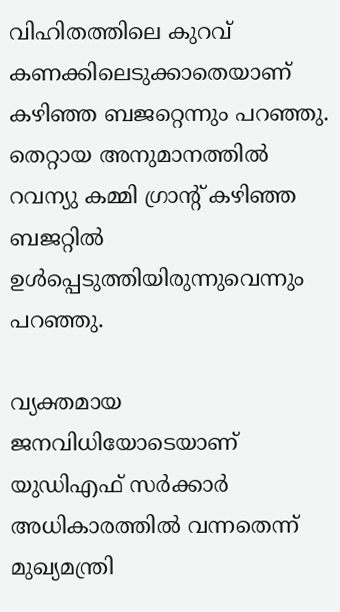വിഹിതത്തിലെ കുറവ് കണക്കിലെടുക്കാതെയാണ് കഴിഞ്ഞ ബജറ്റെന്നും പറഞ്ഞു. തെറ്റായ അനുമാനത്തിൽ റവന്യു കമ്മി ഗ്രാൻ്റ് കഴിഞ്ഞ ബജറ്റിൽ ഉൾപ്പെടുത്തിയിരുന്നുവെന്നും പറഞ്ഞു.

വ്യക്തമായ ജനവിധിയോടെയാണ് യുഡിഎഫ് സർക്കാർ അധികാരത്തിൽ വന്നതെന്ന് മുഖ്യമന്ത്രി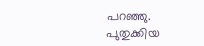പറഞ്ഞു. പുതുക്കിയ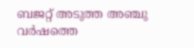ബജറ്റ് അടുത്ത അഞ്ചു വർഷത്തെ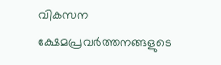വികസന ക്ഷേമപ്രവർത്തനങ്ങളുടെ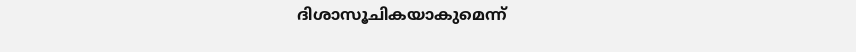ദിശാസൂചികയാകുമെന്ന്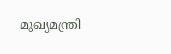മുഖ്യമന്ത്രി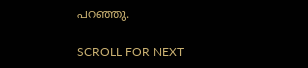പറഞ്ഞു.

SCROLL FOR NEXT